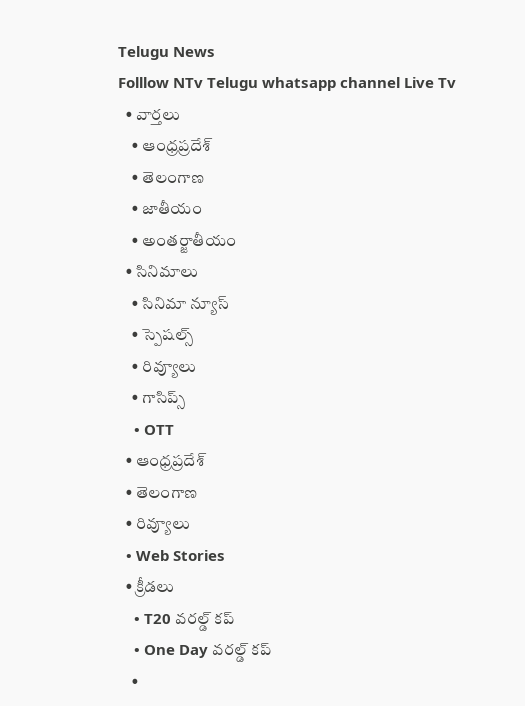Telugu News
Folllow NTv Telugu whatsapp channel Live Tv
  • వార్తలు
    • ఆంధ్రప్రదేశ్
    • తెలంగాణ
    • జాతీయం
    • అంతర్జాతీయం
  • సినిమాలు
    • సినిమా న్యూస్
    • స్పెషల్స్
    • రివ్యూలు
    • గాసిప్స్
    • OTT
  • ఆంధ్రప్రదేశ్
  • తెలంగాణ
  • రివ్యూలు
  • Web Stories
  • క్రీడలు
    • T20 వరల్డ్ కప్
    • One Day వరల్డ్ కప్
    •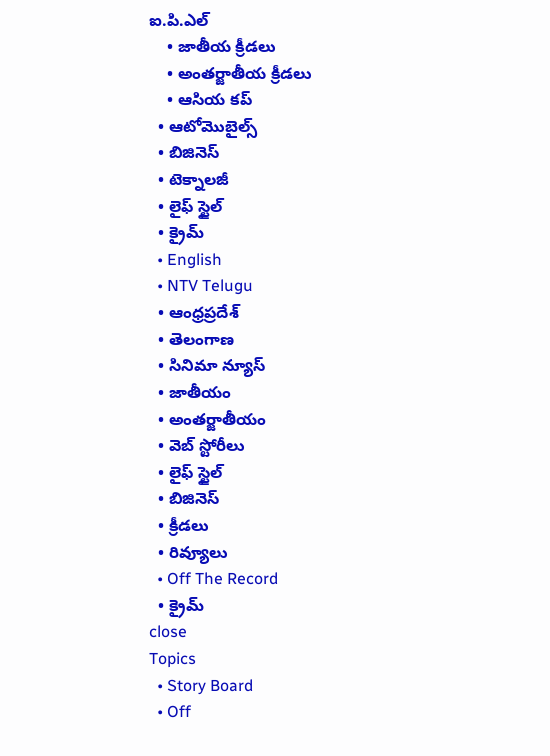ఐ.పి.ఎల్
    • జాతీయ క్రీడలు
    • అంతర్జాతీయ క్రీడలు
    • ఆసియ కప్
  • ఆటోమొబైల్స్
  • బిజినెస్‌
  • టెక్నాలజీ
  • లైఫ్ స్టైల్
  • క్రైమ్
  • English
  • NTV Telugu
  • ఆంధ్రప్రదేశ్
  • తెలంగాణ
  • సినిమా న్యూస్
  • జాతీయం
  • అంతర్జాతీయం
  • వెబ్ స్టోరీలు
  • లైఫ్ స్టైల్
  • బిజినెస్‌
  • క్రీడలు
  • రివ్యూలు
  • Off The Record
  • క్రైమ్
close
Topics
  • Story Board
  • Off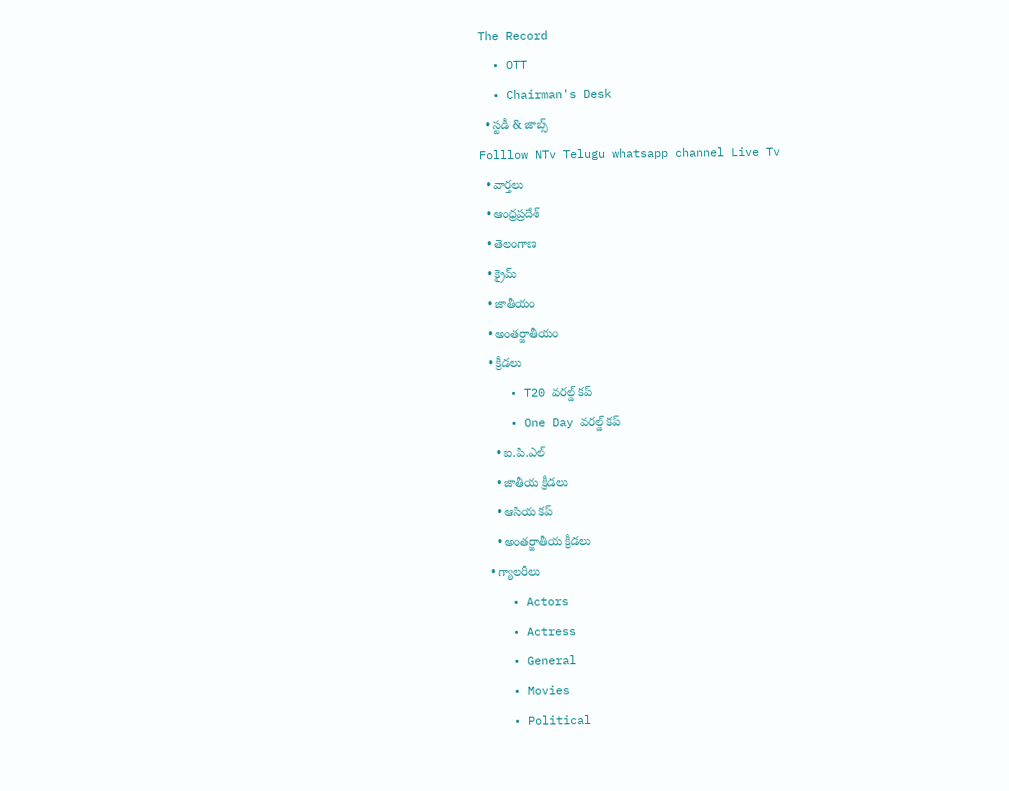The Record
  • OTT
  • Chairman's Desk
  • స్టడీ & జాబ్స్
Folllow NTv Telugu whatsapp channel Live Tv
  • వార్తలు
  • ఆంధ్రప్రదేశ్
  • తెలంగాణ
  • క్రైమ్
  • జాతీయం
  • అంతర్జాతీయం
  • క్రీడలు
    • T20 వరల్డ్ కప్
    • One Day వరల్డ్ కప్
    • ఐ.పి.ఎల్
    • జాతీయ క్రీడలు
    • ఆసియ కప్
    • అంతర్జాతీయ క్రీడలు
  • గ్యాలరీలు
    • Actors
    • Actress
    • General
    • Movies
    • Political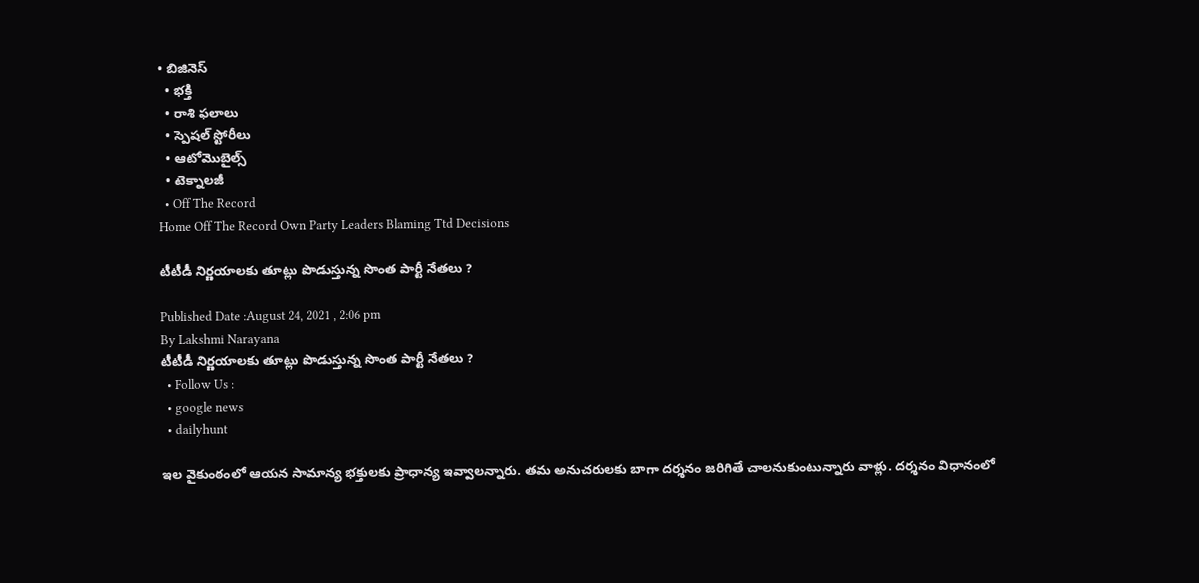• బిజినెస్‌
  • భక్తి
  • రాశి ఫలాలు
  • స్పెషల్‌ స్టోరీలు
  • ఆటోమొబైల్స్
  • టెక్నాలజీ
  • Off The Record
Home Off The Record Own Party Leaders Blaming Ttd Decisions

టీటీడీ నిర్ణయాలకు తూట్లు పొడుస్తున్న సొంత పార్టీ నేతలు ?

Published Date :August 24, 2021 , 2:06 pm
By Lakshmi Narayana
టీటీడీ నిర్ణయాలకు తూట్లు పొడుస్తున్న సొంత పార్టీ నేతలు ?
  • Follow Us :
  • google news
  • dailyhunt

ఇల వైకుంఠంలో ఆయన సామాన్య భక్తులకు ప్రాధాన్య ఇవ్వాలన్నారు. తమ అనుచరులకు బాగా దర్శనం జరిగితే చాలనుకుంటున్నారు వాళ్లు. దర్శనం విధానంలో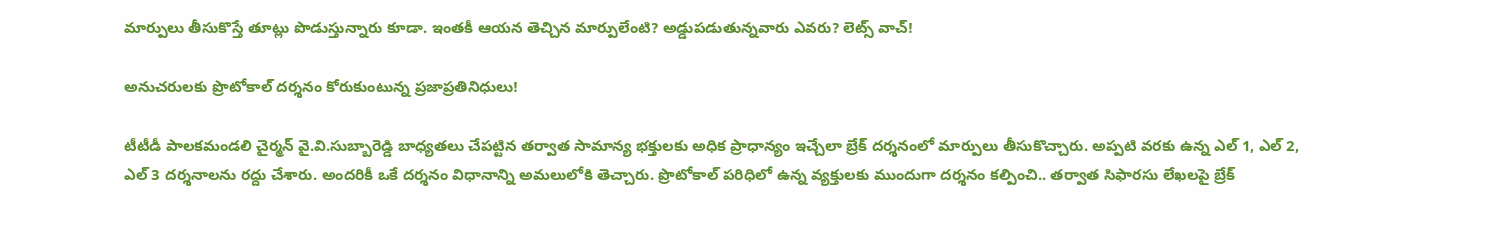మార్పులు తీసుకొస్తే తూట్లు పొడుస్తున్నారు కూడా. ఇంతకీ ఆయన తెచ్చిన మార్పులేంటి? అడ్డుపడుతున్నవారు ఎవరు? లెట్స్‌ వాచ్‌!

అనుచరులకు ప్రొటోకాల్ దర్శనం కోరుకుంటున్న ప్రజాప్రతినిధులు!

టీటీడీ పాలకమండలి చైర్మన్‌ వై.వి.సుబ్బారెడ్డి బాధ్యతలు చేపట్టిన తర్వాత సామాన్య భక్తులకు అధిక ప్రాధాన్యం ఇచ్చేలా బ్రేక్ దర్శనంలో మార్పులు తీసుకొచ్చారు. అప్పటి వరకు ఉన్న ఎల్ 1, ఎల్ 2, ఎల్ 3 దర్శనాలను రద్దు చేశారు. అందరికీ ఒకే దర్శనం విధానాన్ని అమలులోకి తెచ్చారు. ప్రొటోకాల్ పరిధిలో ఉన్న వ్యక్తులకు ముందుగా దర్శనం కల్పించి.. తర్వాత సిఫారసు లేఖలపై బ్రేక్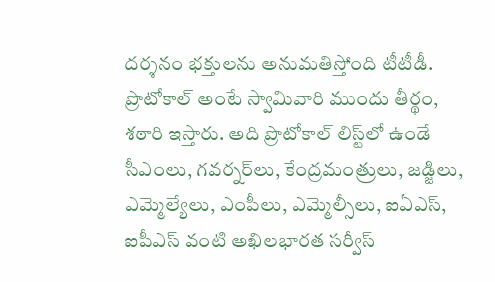దర్శనం భక్తులను అనుమతిస్తోంది టీటీడీ. ప్రొటోకాల్‌ అంటే స్వామివారి ముందు తీర్థం, శఠారి ఇస్తారు. అది ప్రొటోకాల్‌ లిస్ట్‌లో ఉండే సీఎంలు, గవర్నర్‌లు, కేంద్రమంత్రులు, జడ్జిలు, ఎమ్మెల్యేలు, ఎంపీలు, ఎమ్మెల్సీలు, ఐఏఎస్‌, ఐపీఎస్‌ వంటి అఖిలభారత సర్వీస్‌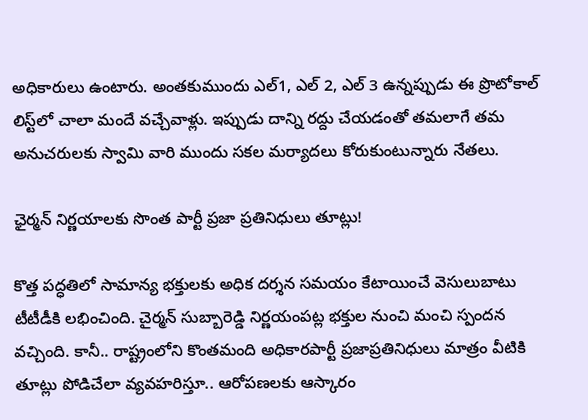అధికారులు ఉంటారు. అంతకుముందు ఎల్‌1, ఎల్‌ 2, ఎల్‌ 3 ఉన్నప్పుడు ఈ ప్రొటోకాల్‌ లిస్ట్‌లో చాలా మందే వచ్చేవాళ్లు. ఇప్పుడు దాన్ని రద్దు చేయడంతో తమలాగే తమ అనుచరులకు స్వామి వారి ముందు సకల మర్యాదలు కోరుకుంటున్నారు నేతలు.

ఛైర్మన్‌ నిర్ణయాలకు సొంత పార్టీ ప్రజా ప్రతినిధులు తూట్లు!

కొత్త పద్ధతిలో సామాన్య భక్తులకు అధిక దర్శన సమయం కేటాయించే వెసులుబాటు టీటీడీకి లభించింది. చైర్మన్ సుబ్బారెడ్డి నిర్ణయంపట్ల భక్తుల నుంచి మంచి స్పందన వచ్చింది. కానీ.. రాష్ట్రంలోని కొంతమంది అధికారపార్టీ ప్రజాప్రతినిధులు మాత్రం వీటికి తూట్లు పోడిచేలా వ్యవహరిస్తూ.. ఆరోపణలకు ఆస్కారం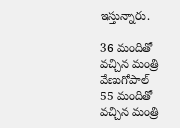ఇస్తున్నారు.

36 మందితో వచ్చిన మంత్రి వేణుగోపాల్
55 మందితో వచ్చిన మంత్రి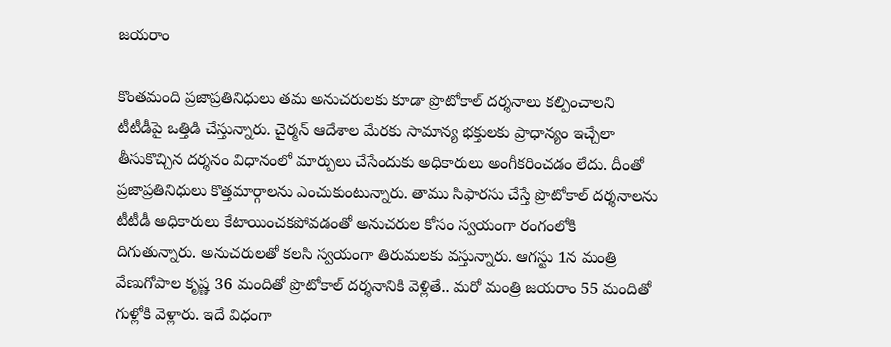జయరాం

కొంతమంది ప్రజాప్రతినిధులు తమ అనుచరులకు కూడా ప్రొటోకాల్ దర్శనాలు కల్పించాలని టీటీడీపై ఒత్తిడి చేస్తున్నారు. చైర్మన్ ఆదేశాల మేరకు సామాన్య భక్తులకు ప్రాధాన్యం ఇచ్చేలా తీసుకొచ్చిన దర్శనం విధానంలో మార్పులు చేసేందుకు అధికారులు అంగీకరించడం లేదు. దీంతో ప్రజాప్రతినిధులు కొత్తమార్గాలను ఎంచుకుంటున్నారు. తాము సిఫారసు చేస్తే ప్రొటోకాల్ దర్శనాలను టీటీడీ అధికారులు కేటాయించకపోవడంతో అనుచరుల కోసం స్వయంగా రంగంలోకి దిగుతున్నారు. అనుచరులతో కలసి స్వయంగా తిరుమలకు వస్తున్నారు. ఆగస్టు 1న మంత్రి వేణుగోపాల కృష్ణ 36 మందితో ప్రొటోకాల్ దర్శనానికి వెళ్లితే.. మరో మంత్రి జయరాం 55 మందితో గుళ్లోకి వెళ్లారు. ఇదే విధంగా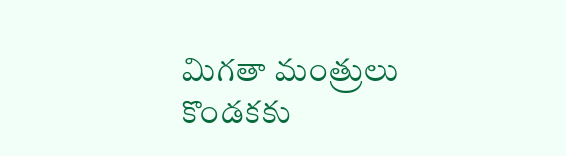మిగతా మంత్రులు కొండకకు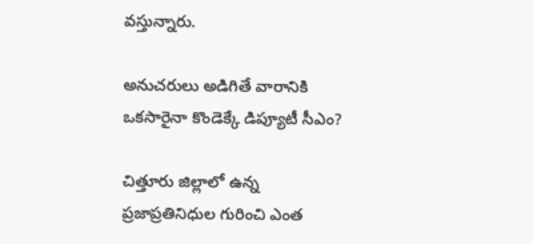వస్తున్నారు.

అనుచరులు అడిగితే వారానికి ఒకసారైనా కొండెక్కే డిప్యూటీ సీఎం?

చిత్తూరు జిల్లాలో ఉన్న ప్రజాప్రతినిధుల గురించి ఎంత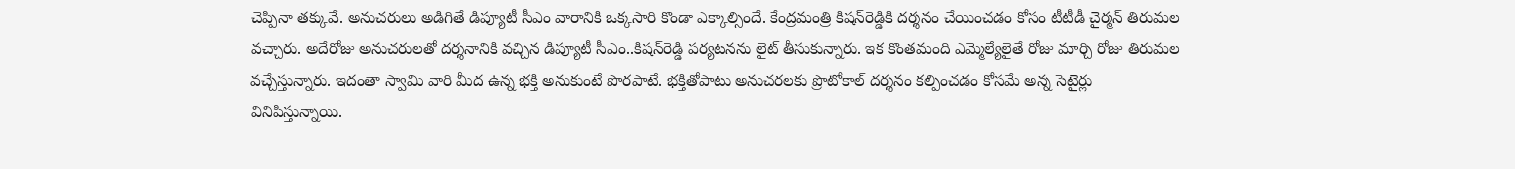చెప్పినా తక్కువే. అనుచరులు అడిగితే డిప్యూటీ సీఎం వారానికి ఒక్కసారి కొండా ఎక్కాల్సిందే. కేంద్రమంత్రి కిషన్‌రెడ్డికి దర్శనం చేయించడం కోసం టీటీడీ చైర్మన్ తిరుమల వచ్చారు. అదేరోజు అనుచరులతో దర్శనానికి వచ్చిన డిప్యూటీ సీఎం..కిషన్‌రెడ్డి పర్యటనను లైట్ తీసుకున్నారు. ఇక కొంతమంది ఎమ్మెల్యేలైతే రోజు మార్చి రోజు తిరుమల వచ్చేస్తున్నారు. ఇదంతా స్వామి వారి మీద ఉన్న భక్తి అనుకుంటే పొరపాటే. భక్తితోపాటు అనుచరలకు ప్రొటోకాల్ దర్శనం కల్పించడం కోసమే అన్న సెటైర్లు వినిపిస్తున్నాయి.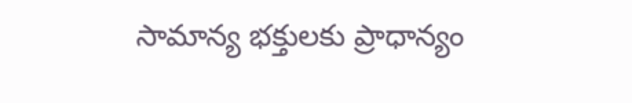సామాన్య భక్తులకు ప్రాధాన్యం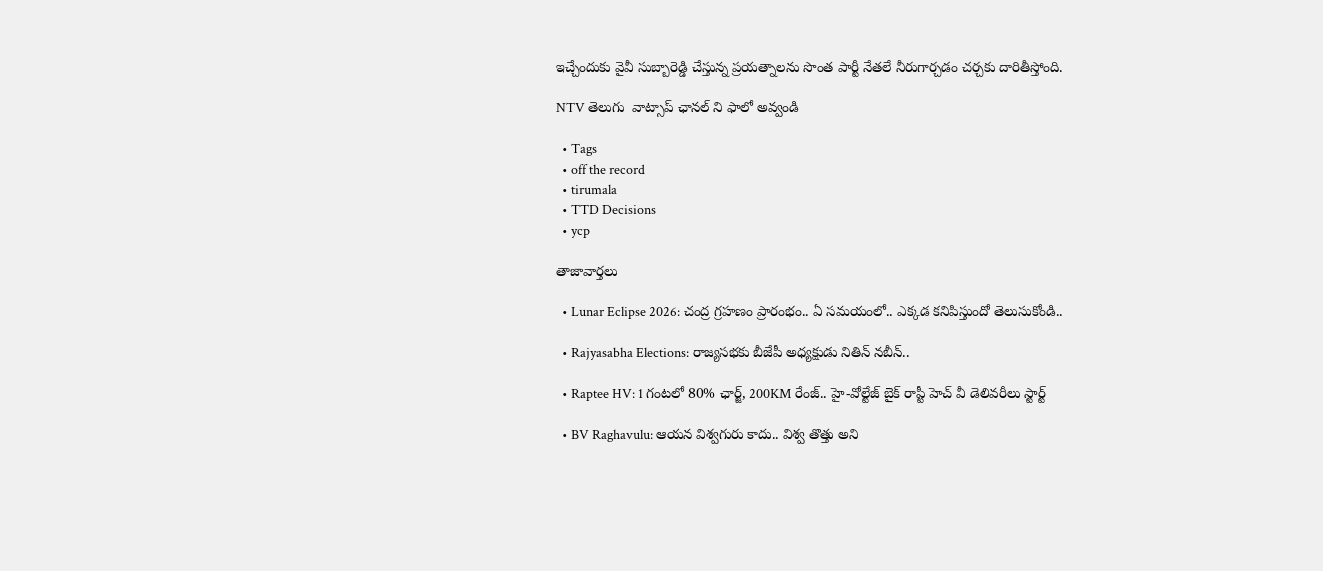ఇచ్చేందుకు వైవీ సుబ్బారెడ్డి చేస్తున్న ప్రయత్నాలను సొంత పార్టీ నేతలే నీరుగార్చడం చర్చకు దారితీస్తోంది.

NTV తెలుగు  వాట్సాప్ ఛానల్ ని ఫాలో అవ్వండి

  • Tags
  • off the record
  • tirumala
  • TTD Decisions
  • ycp

తాజావార్తలు

  • Lunar Eclipse 2026: చంద్ర గ్రహణం ప్రారంభం.. ఏ సమయంలో.. ఎక్కడ కనిపిస్తుందో తెలుసుకోండి..

  • Rajyasabha Elections: రాజ్యసభకు బీజేపీ అధ్యక్షుడు నితిన్ నబీన్..

  • Raptee HV: 1 గంటలో 80% ఛార్జ్, 200KM రేంజ్.. హై-వోల్టేజ్ బైక్ రాప్టీ హెచ్ వీ డెలివరీలు స్టార్ట్

  • BV Raghavulu: ఆయన విశ్వగురు కాదు.. విశ్వ తొత్తు అని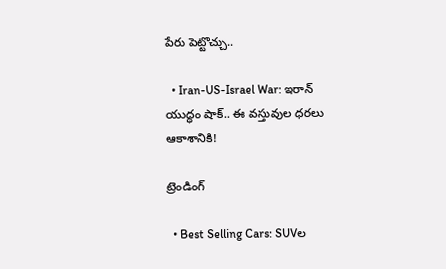పేరు పెట్టొచ్చు..

  • Iran-US-Israel War: ఇరాన్ యుద్ధం షాక్.. ఈ వస్తువుల ధరలు ఆకాశానికి!

ట్రెండింగ్‌

  • Best Selling Cars: SUVల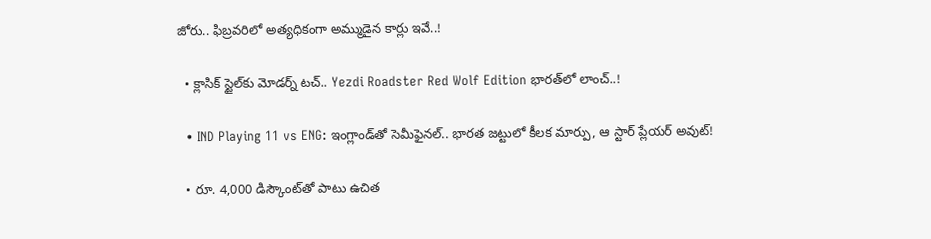జోరు.. ఫిబ్రవరిలో అత్యధికంగా అమ్ముడైన కార్లు ఇవే..!

  • క్లాసిక్ స్టైల్‌కు మోడర్న్ టచ్.. Yezdi Roadster Red Wolf Edition భారత్‌లో లాంచ్..!

  • IND Playing 11 vs ENG: ఇంగ్లాండ్‌తో సెమీఫైనల్‌.. భారత జట్టులో కీలక మార్పు, ఆ స్టార్ ప్లేయర్ అవుట్!

  • రూ. 4,000 డిస్కౌంట్‌తో పాటు ఉచిత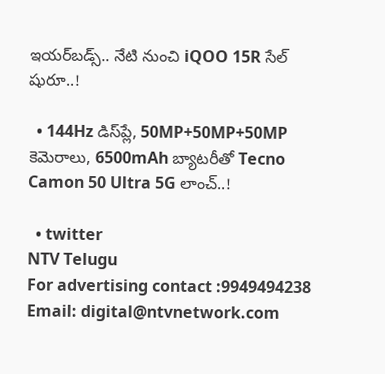ఇయర్‌బడ్స్.. నేటి నుంచి iQOO 15R సేల్ షురూ..!

  • 144Hz డిస్‌ప్లే, 50MP+50MP+50MP కెమెరాలు, 6500mAh బ్యాటరీతో Tecno Camon 50 Ultra 5G లాంచ్..!

  • twitter
NTV Telugu
For advertising contact :9949494238
Email: digital@ntvnetwork.com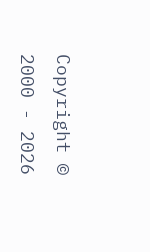Copyright © 2000 - 2026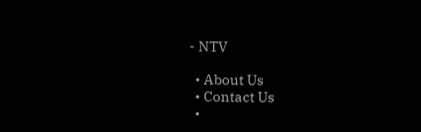- NTV

  • About Us
  • Contact Us
  •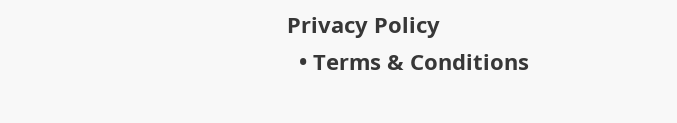Privacy Policy
  • Terms & Conditions